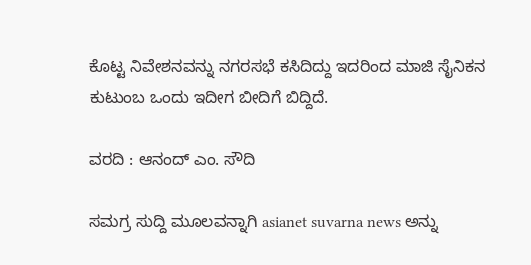ಕೊಟ್ಟ ನಿವೇಶನವನ್ನು ನಗರಸಭೆ ಕಸಿದಿದ್ದು ಇದರಿಂದ ಮಾಜಿ ಸೈನಿಕನ ಕುಟುಂಬ ಒಂದು ಇದೀಗ ಬೀದಿಗೆ ಬಿದ್ದಿದೆ.

ವರದಿ : ಆನಂದ್‌ ಎಂ. ಸೌದಿ

ಸಮಗ್ರ ಸುದ್ದಿ ಮೂಲವನ್ನಾಗಿ asianet suvarna news ಅನ್ನು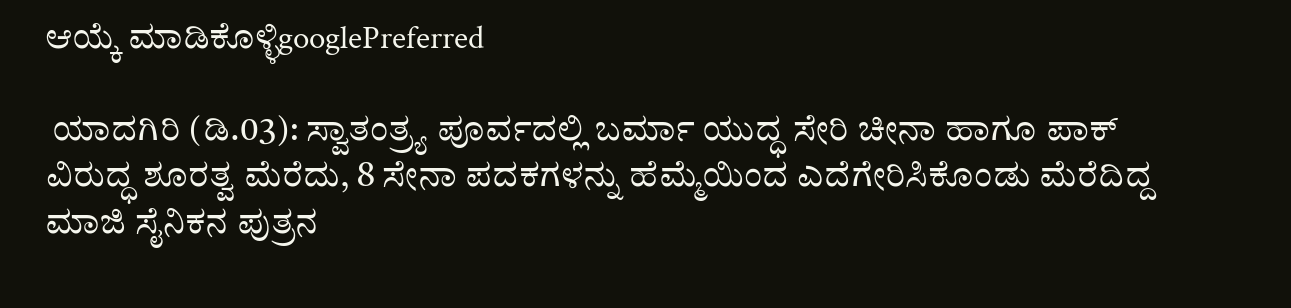ಆಯ್ಕೆ ಮಾಡಿಕೊಳ್ಳಿgooglePreferred

 ಯಾದಗಿರಿ (ಡಿ.03): ಸ್ವಾತಂತ್ರ್ಯ ಪೂರ್ವದಲ್ಲಿ ಬರ್ಮಾ ಯುದ್ಧ ಸೇರಿ ಚೀನಾ ಹಾಗೂ ಪಾಕ್‌ ವಿರುದ್ಧ ಶೂರತ್ವ ಮೆರೆದು, 8 ಸೇನಾ ಪದಕಗಳನ್ನು ಹೆಮ್ಮೆಯಿಂದ ಎದೆಗೇರಿಸಿಕೊಂಡು ಮೆರೆದಿದ್ದ ಮಾಜಿ ಸೈನಿಕನ ಪುತ್ರನ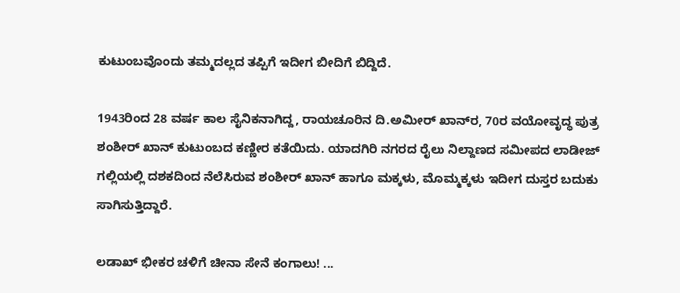ಕುಟುಂಬವೊಂದು ತಮ್ಮದಲ್ಲದ ತಪ್ಪಿಗೆ ಇದೀಗ ಬೀದಿಗೆ ಬಿದ್ದಿದೆ.

1943ರಿಂದ 28 ವರ್ಷ ಕಾಲ ಸೈನಿಕನಾಗಿದ್ದ, ರಾಯಚೂರಿನ ದಿ.ಅಮೀರ್‌ ಖಾನ್‌ರ, 70ರ ವಯೋವೃದ್ಧ ಪುತ್ರ ಶಂಶೀರ್‌ ಖಾನ್‌ ಕುಟುಂಬದ ಕಣ್ಣೀರ ಕತೆಯಿದು. ಯಾದಗಿರಿ ನಗರದ ರೈಲು ನಿಲ್ದಾಣದ ಸಮೀಪದ ಲಾಡೀಜ್‌ ಗಲ್ಲಿಯಲ್ಲಿ ದಶಕದಿಂದ ನೆಲೆಸಿರುವ ಶಂಶೀರ್‌ ಖಾನ್‌ ಹಾಗೂ ಮಕ್ಕಳು, ಮೊಮ್ಮಕ್ಕಳು ಇದೀಗ ದುಸ್ತರ ಬದುಕು ಸಾಗಿಸುತ್ತಿದ್ದಾರೆ.

ಲಡಾಖ್‌ ಭೀಕರ ಚಳಿಗೆ ಚೀನಾ ಸೇನೆ ಕಂಗಾಲು! ...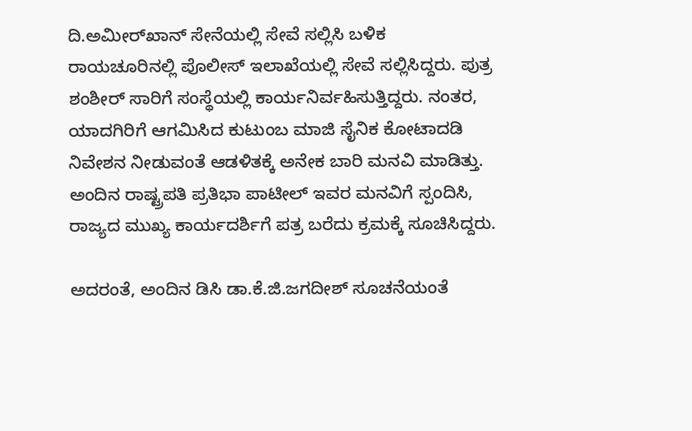ದಿ.ಅಮೀರ್‌ಖಾನ್‌ ಸೇನೆಯಲ್ಲಿ ಸೇವೆ ಸಲ್ಲಿಸಿ ಬಳಿಕ ರಾಯಚೂರಿನಲ್ಲಿ ಪೊಲೀಸ್‌ ಇಲಾಖೆಯಲ್ಲಿ ಸೇವೆ ಸಲ್ಲಿಸಿದ್ದರು. ಪುತ್ರ ಶಂಶೀರ್‌ ಸಾರಿಗೆ ಸಂಸ್ಥೆಯಲ್ಲಿ ಕಾರ್ಯನಿರ್ವಹಿಸುತ್ತಿದ್ದರು. ನಂತರ, ಯಾದಗಿರಿಗೆ ಆಗಮಿಸಿದ ಕುಟುಂಬ ಮಾಜಿ ಸೈನಿಕ ಕೋಟಾದಡಿ ನಿವೇಶನ ನೀಡುವಂತೆ ಆಡಳಿತಕ್ಕೆ ಅನೇಕ ಬಾರಿ ಮನವಿ ಮಾಡಿತ್ತು. ಅಂದಿನ ರಾಷ್ಟ್ರಪತಿ ಪ್ರತಿಭಾ ಪಾಟೀಲ್‌ ಇವರ ಮನವಿಗೆ ಸ್ಪಂದಿಸಿ, ರಾಜ್ಯದ ಮುಖ್ಯ ಕಾರ್ಯದರ್ಶಿಗೆ ಪತ್ರ ಬರೆದು ಕ್ರಮಕ್ಕೆ ಸೂಚಿಸಿದ್ದರು.

ಅದರಂತೆ, ಅಂದಿನ ಡಿಸಿ ಡಾ.ಕೆ.ಜಿ.ಜಗದೀಶ್‌ ಸೂಚನೆಯಂತೆ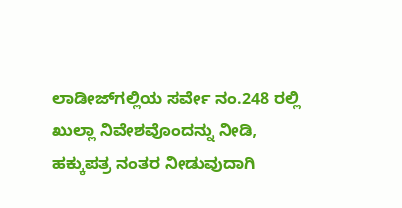ಲಾಡೀಜ್‌ಗಲ್ಲಿಯ ಸರ್ವೇ ನಂ.248 ರಲ್ಲಿ ಖುಲ್ಲಾ ನಿವೇಶವೊಂದನ್ನು ನೀಡಿ, ಹಕ್ಕುಪತ್ರ ನಂತರ ನೀಡುವುದಾಗಿ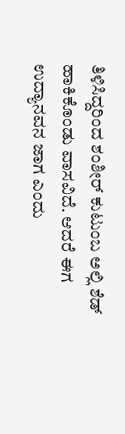ತಿಳಿಸಿದ್ದರಿಂದ ಶಂಶೀರ್‌ ಕುಟುಂಬ ಅಲ್ಲಿ ಶೆಡ್‌ ಹಾಕಿಕೊಂಡು ವಾಸವಿದೆ. ಆದರೆ ಈಗ ಉದ್ಯಾನವನ ಜಾಗ ಎಂದು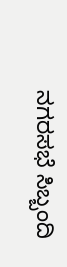ನಗರಸಭೆ ಸಿಬ್ಬಂದಿ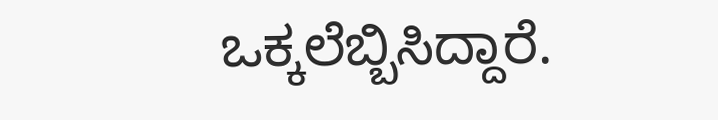ಒಕ್ಕಲೆಬ್ಬಿಸಿದ್ದಾರೆ.